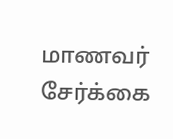மாணவர் சேர்க்கை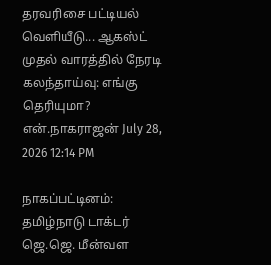தரவரிசை பட்டியல் வெளியீடு... ஆகஸ்ட் முதல் வாரத்தில் நேரடி கலந்தாய்வு: எங்கு தெரியுமா?
என்.நாகராஜன் July 28, 2026 12:14 PM

நாகப்பட்டினம்:  தமிழ்நாடு டாக்டர் ஜெ.ஜெ. மீன்வள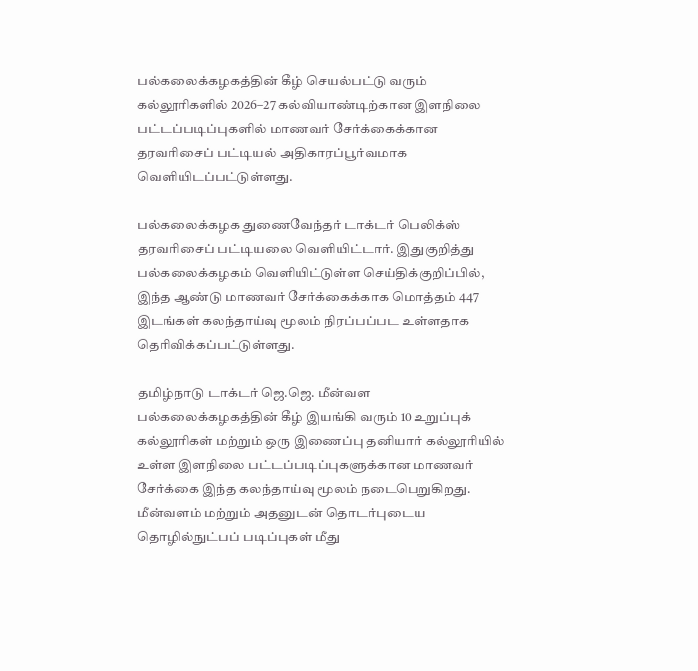பல்கலைக்கழகத்தின் கீழ் செயல்பட்டு வரும் கல்லூரிகளில் 2026–27 கல்வியாண்டிற்கான இளநிலை பட்டப்படிப்புகளில் மாணவர் சேர்க்கைக்கான தரவரிசைப் பட்டியல் அதிகாரப்பூர்வமாக வெளியிடப்பட்டுள்ளது.

பல்கலைக்கழக துணைவேந்தர் டாக்டர் பெலிக்ஸ் தரவரிசைப் பட்டியலை வெளியிட்டார். இதுகுறித்து பல்கலைக்கழகம் வெளியிட்டுள்ள செய்திக்குறிப்பில், இந்த ஆண்டு மாணவர் சேர்க்கைக்காக மொத்தம் 447 இடங்கள் கலந்தாய்வு மூலம் நிரப்பப்பட உள்ளதாக தெரிவிக்கப்பட்டுள்ளது.

தமிழ்நாடு டாக்டர் ஜெ.ஜெ. மீன்வள பல்கலைக்கழகத்தின் கீழ் இயங்கி வரும் 10 உறுப்புக் கல்லூரிகள் மற்றும் ஒரு இணைப்பு தனியார் கல்லூரியில் உள்ள இளநிலை பட்டப்படிப்புகளுக்கான மாணவர் சேர்க்கை இந்த கலந்தாய்வு மூலம் நடைபெறுகிறது. மீன்வளம் மற்றும் அதனுடன் தொடர்புடைய தொழில்நுட்பப் படிப்புகள் மீது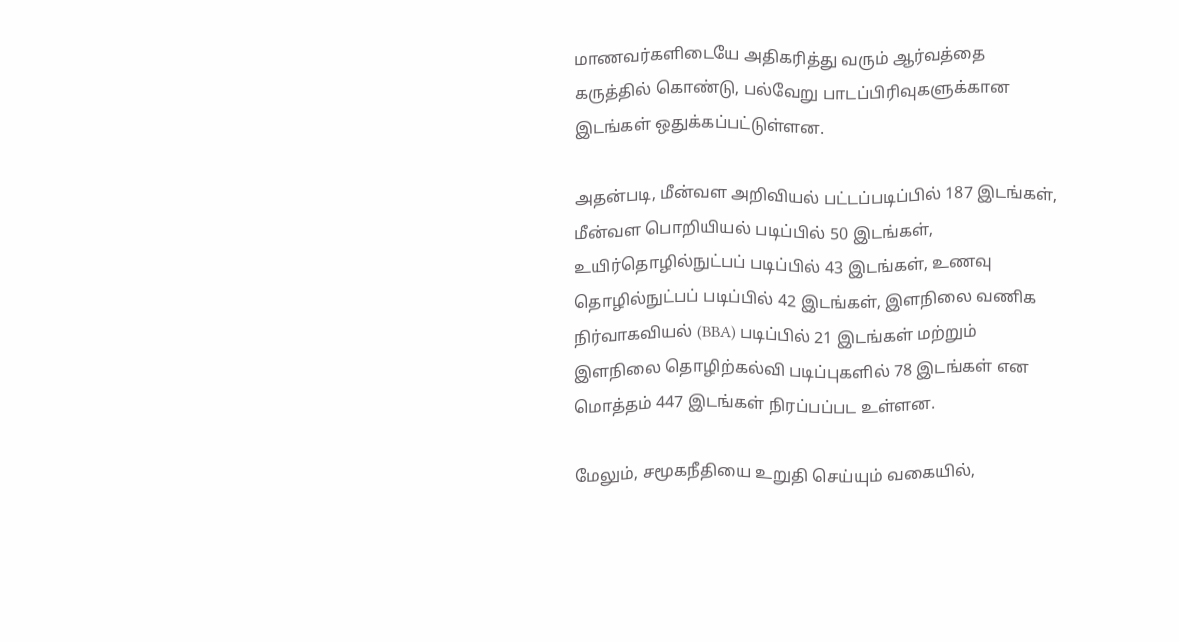மாணவர்களிடையே அதிகரித்து வரும் ஆர்வத்தை கருத்தில் கொண்டு, பல்வேறு பாடப்பிரிவுகளுக்கான இடங்கள் ஒதுக்கப்பட்டுள்ளன.

அதன்படி, மீன்வள அறிவியல் பட்டப்படிப்பில் 187 இடங்கள், மீன்வள பொறியியல் படிப்பில் 50 இடங்கள், உயிர்தொழில்நுட்பப் படிப்பில் 43 இடங்கள், உணவு தொழில்நுட்பப் படிப்பில் 42 இடங்கள், இளநிலை வணிக நிர்வாகவியல் (BBA) படிப்பில் 21 இடங்கள் மற்றும் இளநிலை தொழிற்கல்வி படிப்புகளில் 78 இடங்கள் என மொத்தம் 447 இடங்கள் நிரப்பப்பட உள்ளன.

மேலும், சமூகநீதியை உறுதி செய்யும் வகையில்,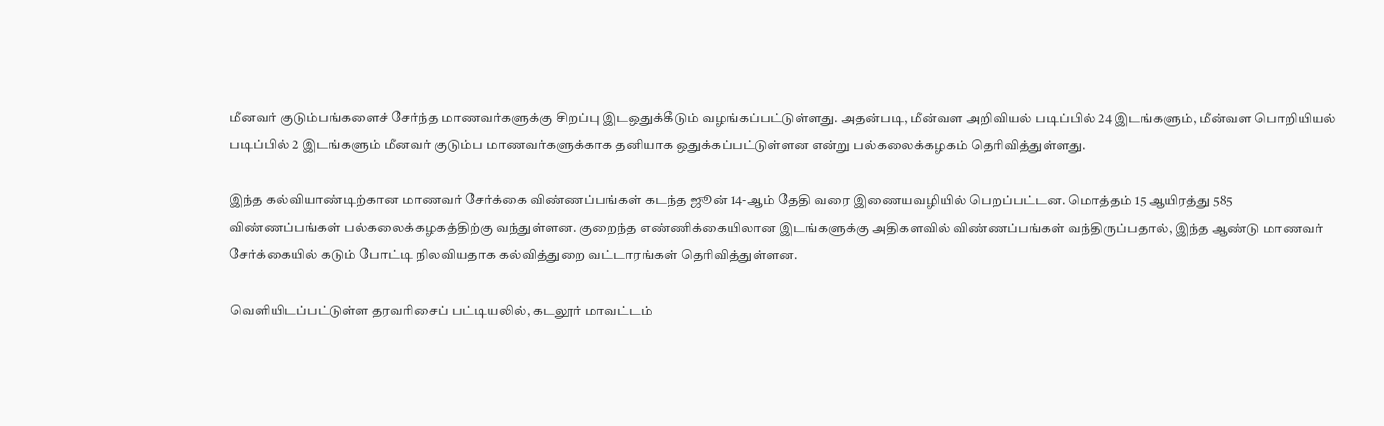மீனவர் குடும்பங்களைச் சேர்ந்த மாணவர்களுக்கு சிறப்பு இடஒதுக்கீடும் வழங்கப்பட்டுள்ளது. அதன்படி, மீன்வள அறிவியல் படிப்பில் 24 இடங்களும், மீன்வள பொறியியல் படிப்பில் 2 இடங்களும் மீனவர் குடும்ப மாணவர்களுக்காக தனியாக ஒதுக்கப்பட்டுள்ளன என்று பல்கலைக்கழகம் தெரிவித்துள்ளது.

இந்த கல்வியாண்டிற்கான மாணவர் சேர்க்கை விண்ணப்பங்கள் கடந்த ஜூன் 14-ஆம் தேதி வரை இணையவழியில் பெறப்பட்டன. மொத்தம் 15 ஆயிரத்து 585 விண்ணப்பங்கள் பல்கலைக்கழகத்திற்கு வந்துள்ளன. குறைந்த எண்ணிக்கையிலான இடங்களுக்கு அதிகளவில் விண்ணப்பங்கள் வந்திருப்பதால், இந்த ஆண்டு மாணவர் சேர்க்கையில் கடும் போட்டி நிலவியதாக கல்வித்துறை வட்டாரங்கள் தெரிவித்துள்ளன.

வெளியிடப்பட்டுள்ள தரவரிசைப் பட்டியலில், கடலூர் மாவட்டம்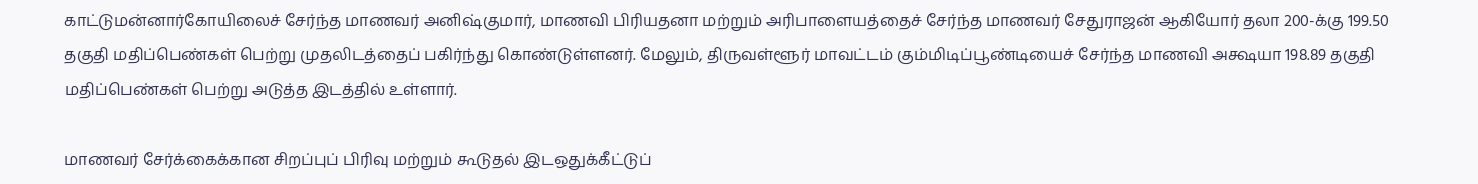காட்டுமன்னார்கோயிலைச் சேர்ந்த மாணவர் அனிஷ்குமார், மாணவி பிரியதனா மற்றும் அரிபாளையத்தைச் சேர்ந்த மாணவர் சேதுராஜன் ஆகியோர் தலா 200-க்கு 199.50 தகுதி மதிப்பெண்கள் பெற்று முதலிடத்தைப் பகிர்ந்து கொண்டுள்ளனர். மேலும், திருவள்ளூர் மாவட்டம் கும்மிடிப்பூண்டியைச் சேர்ந்த மாணவி அக்ஷயா 198.89 தகுதி மதிப்பெண்கள் பெற்று அடுத்த இடத்தில் உள்ளார்.

மாணவர் சேர்க்கைக்கான சிறப்புப் பிரிவு மற்றும் கூடுதல் இடஒதுக்கீட்டுப்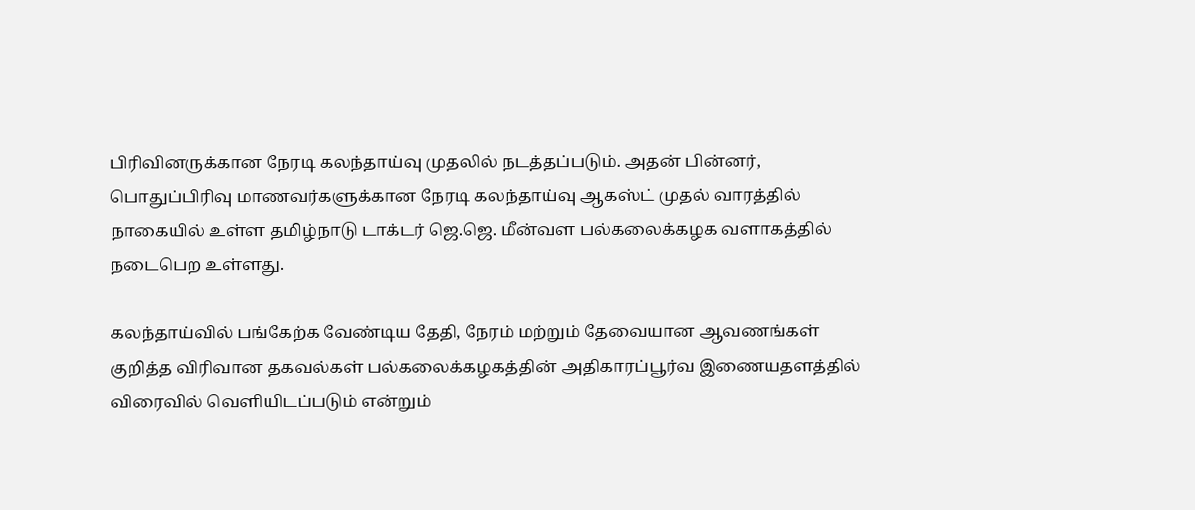பிரிவினருக்கான நேரடி கலந்தாய்வு முதலில் நடத்தப்படும். அதன் பின்னர், பொதுப்பிரிவு மாணவர்களுக்கான நேரடி கலந்தாய்வு ஆகஸ்ட் முதல் வாரத்தில் நாகையில் உள்ள தமிழ்நாடு டாக்டர் ஜெ.ஜெ. மீன்வள பல்கலைக்கழக வளாகத்தில் நடைபெற உள்ளது.

கலந்தாய்வில் பங்கேற்க வேண்டிய தேதி, நேரம் மற்றும் தேவையான ஆவணங்கள் குறித்த விரிவான தகவல்கள் பல்கலைக்கழகத்தின் அதிகாரப்பூர்வ இணையதளத்தில் விரைவில் வெளியிடப்படும் என்றும்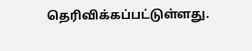தெரிவிக்கப்பட்டுள்ளது.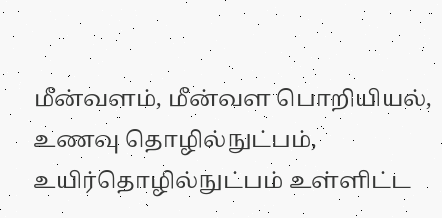மீன்வளம், மீன்வள பொறியியல், உணவு தொழில்நுட்பம், உயிர்தொழில்நுட்பம் உள்ளிட்ட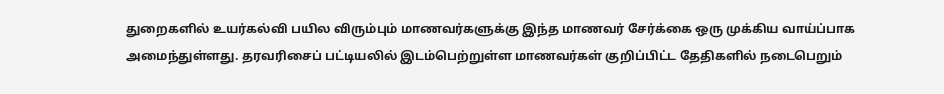துறைகளில் உயர்கல்வி பயில விரும்பும் மாணவர்களுக்கு இந்த மாணவர் சேர்க்கை ஒரு முக்கிய வாய்ப்பாக அமைந்துள்ளது. தரவரிசைப் பட்டியலில் இடம்பெற்றுள்ள மாணவர்கள் குறிப்பிட்ட தேதிகளில் நடைபெறும்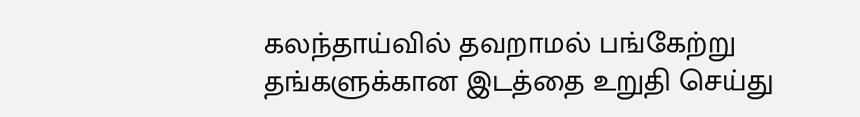கலந்தாய்வில் தவறாமல் பங்கேற்று தங்களுக்கான இடத்தை உறுதி செய்து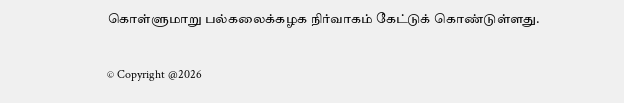கொள்ளுமாறு பல்கலைக்கழக நிர்வாகம் கேட்டுக் கொண்டுள்ளது.

© Copyright @2026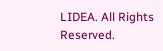LIDEA. All Rights Reserved.